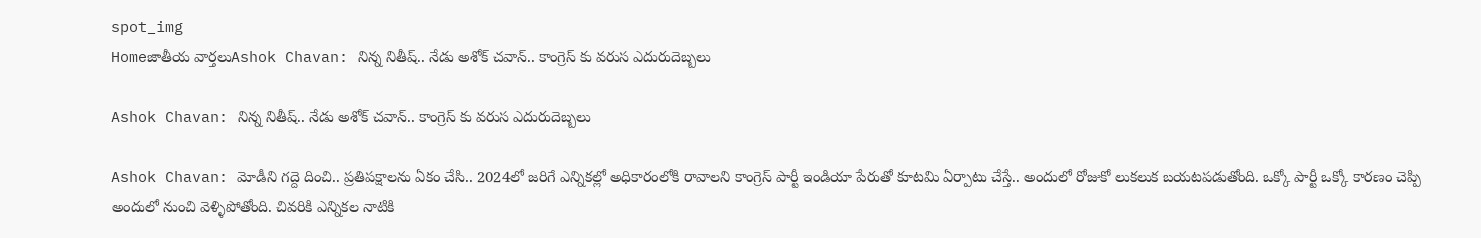spot_img
Homeజాతీయ వార్తలుAshok Chavan: నిన్న నితీష్.. నేడు అశోక్ చవాన్.. కాంగ్రెస్ కు వరుస ఎదురుదెబ్బలు

Ashok Chavan: నిన్న నితీష్.. నేడు అశోక్ చవాన్.. కాంగ్రెస్ కు వరుస ఎదురుదెబ్బలు

Ashok Chavan: మోడీని గద్దె దించి.. ప్రతిపక్షాలను ఏకం చేసి.. 2024లో జరిగే ఎన్నికల్లో అధికారంలోకి రావాలని కాంగ్రెస్ పార్టీ ఇండియా పేరుతో కూటమి ఏర్పాటు చేస్తే.. అందులో రోజుకో లుకలుక బయటపడుతోంది. ఒక్కో పార్టీ ఒక్కో కారణం చెప్పి అందులో నుంచి వెళ్ళిపోతోంది. చివరికి ఎన్నికల నాటికి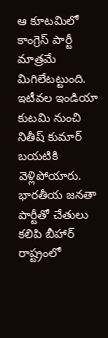ఆ కూటమిలో కాంగ్రెస్ పార్టీ మాత్రమే మిగిలేటట్టుంది. ఇటీవల ఇండియా కుటమి నుంచి నితీష్ కుమార్ బయటికి వెళ్లిపోయారు. భారతీయ జనతా పార్టీతో చేతులు కలిపి బీహార్ రాష్ట్రంలో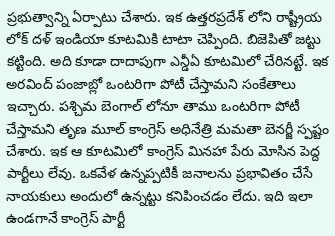ప్రభుత్వాన్ని ఏర్పాటు చేశారు. ఇక ఉత్తరప్రదేశ్ లోని రాష్ట్రీయ లోక్ దళ్ ఇండియా కూటమికి టాటా చెప్పింది. బిజెపితో జట్టు కట్టింది. అది కూడా దాదాపుగా ఎన్డీఏ కూటమిలో చేరినట్టే. ఇక అరవింద్ పంజాబ్లో ఒంటరిగా పోటీ చేస్తామని సంకేతాలు ఇచ్చారు. పశ్చిమ బెంగాల్ లోనూ తాము ఒంటరిగా పోటీ చేస్తామని తృణ మూల్ కాంగ్రెస్ అధినేత్రి మమతా బెనర్జీ స్పష్టం చేశారు. ఇక ఆ కూటమిలో కాంగ్రెస్ మినహా పేరు మోసిన పెద్ద పార్టీలు లేవు. ఒకవేళ ఉన్నప్పటికీ జనాలను ప్రభావితం చేసే నాయకులు అందులో ఉన్నట్టు కనిపించడం లేదు. ఇది ఇలా ఉండగానే కాంగ్రెస్ పార్టీ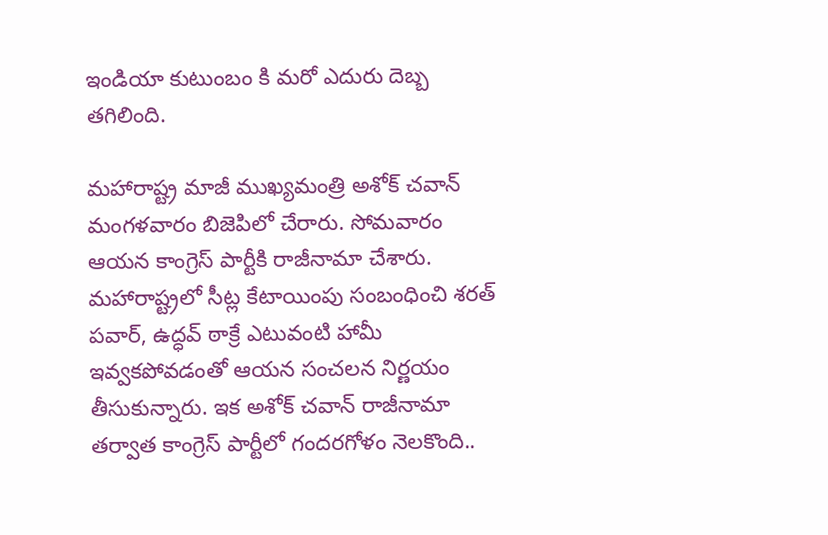ఇండియా కుటుంబం కి మరో ఎదురు దెబ్బ తగిలింది.

మహారాష్ట్ర మాజీ ముఖ్యమంత్రి అశోక్ చవాన్ మంగళవారం బిజెపిలో చేరారు. సోమవారం ఆయన కాంగ్రెస్ పార్టీకి రాజీనామా చేశారు. మహారాష్ట్రలో సీట్ల కేటాయింపు సంబంధించి శరత్ పవార్, ఉద్ధవ్ ఠాక్రే ఎటువంటి హామీ ఇవ్వకపోవడంతో ఆయన సంచలన నిర్ణయం తీసుకున్నారు. ఇక అశోక్ చవాన్ రాజీనామా తర్వాత కాంగ్రెస్ పార్టీలో గందరగోళం నెలకొంది..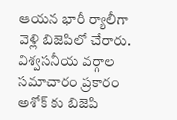ఆయన భారీ ర్యాలీగా వెళ్లి బిజెపిలో చేరారు. విశ్వసనీయ వర్గాల సమాచారం ప్రకారం అశోక్ కు బిజెపి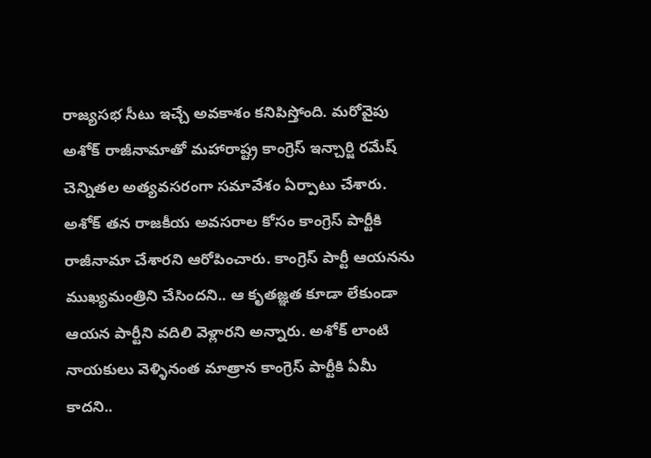రాజ్యసభ సీటు ఇచ్చే అవకాశం కనిపిస్తోంది. మరోవైపు అశోక్ రాజీనామాతో మహారాష్ట్ర కాంగ్రెస్ ఇన్చార్జి రమేష్ చెన్నితల అత్యవసరంగా సమావేశం ఏర్పాటు చేశారు. అశోక్ తన రాజకీయ అవసరాల కోసం కాంగ్రెస్ పార్టీకి రాజీనామా చేశారని ఆరోపించారు. కాంగ్రెస్ పార్టీ ఆయనను ముఖ్యమంత్రిని చేసిందని.. ఆ కృతజ్ఞత కూడా లేకుండా ఆయన పార్టీని వదిలి వెళ్లారని అన్నారు. అశోక్ లాంటి నాయకులు వెళ్ళినంత మాత్రాన కాంగ్రెస్ పార్టీకి ఏమీ కాదని..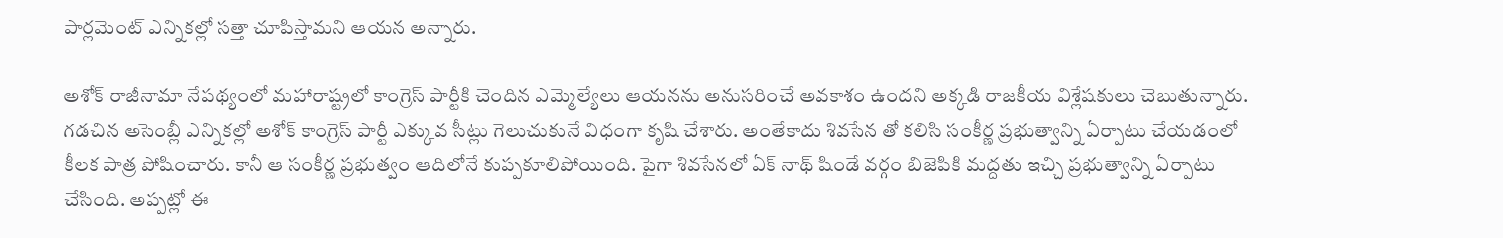పార్లమెంట్ ఎన్నికల్లో సత్తా చూపిస్తామని ఆయన అన్నారు.

అశోక్ రాజీనామా నేపథ్యంలో మహారాష్ట్రలో కాంగ్రెస్ పార్టీకి చెందిన ఎమ్మెల్యేలు ఆయనను అనుసరించే అవకాశం ఉందని అక్కడి రాజకీయ విశ్లేషకులు చెబుతున్నారు. గడచిన అసెంబ్లీ ఎన్నికల్లో అశోక్ కాంగ్రెస్ పార్టీ ఎక్కువ సీట్లు గెలుచుకునే విధంగా కృషి చేశారు. అంతేకాదు శివసేన తో కలిసి సంకీర్ణ ప్రభుత్వాన్ని ఏర్పాటు చేయడంలో కీలక పాత్ర పోషించారు. కానీ ఆ సంకీర్ణ ప్రభుత్వం ఆదిలోనే కుప్పకూలిపోయింది. పైగా శివసేనలో ఏక్ నాథ్ షిండే వర్గం బిజెపికి మద్దతు ఇచ్చి ప్రభుత్వాన్ని ఏర్పాటు చేసింది. అప్పట్లో ఈ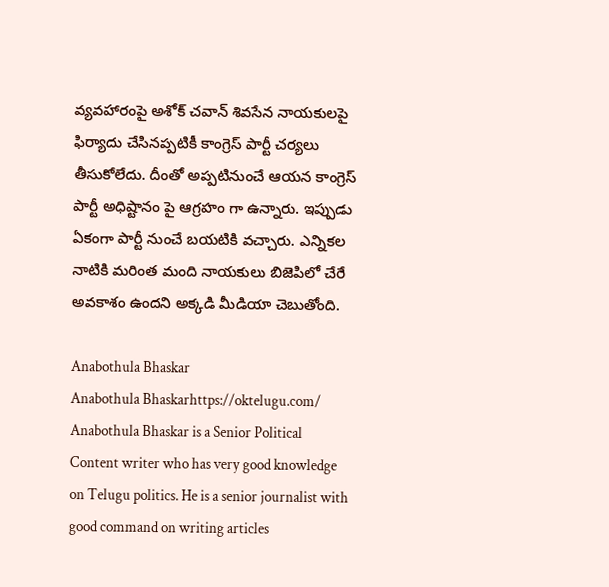వ్యవహారంపై అశోక్ చవాన్ శివసేన నాయకులపై ఫిర్యాదు చేసినప్పటికీ కాంగ్రెస్ పార్టీ చర్యలు తీసుకోలేదు. దీంతో అప్పటినుంచే ఆయన కాంగ్రెస్ పార్టీ అధిష్టానం పై ఆగ్రహం గా ఉన్నారు. ఇప్పుడు ఏకంగా పార్టీ నుంచే బయటికి వచ్చారు. ఎన్నికల నాటికి మరింత మంది నాయకులు బిజెపిలో చేరే అవకాశం ఉందని అక్కడి మీడియా చెబుతోంది.

Anabothula Bhaskar
Anabothula Bhaskarhttps://oktelugu.com/
Anabothula Bhaskar is a Senior Political Content writer who has very good knowledge on Telugu politics. He is a senior journalist with good command on writing articles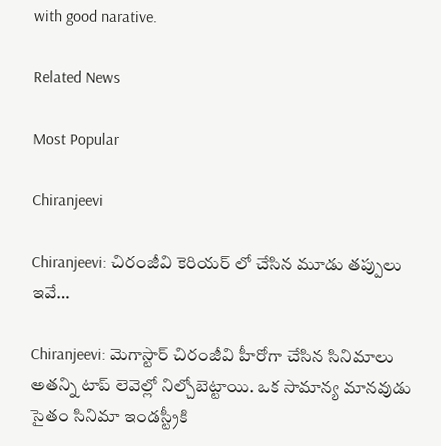with good narative.

Related News

Most Popular

Chiranjeevi

Chiranjeevi: చిరంజీవి కెరియర్ లో చేసిన మూడు తప్పులు ఇవే…

Chiranjeevi: మెగాస్టార్ చిరంజీవి హీరోగా చేసిన సినిమాలు అతన్ని టాప్ లెవెల్లో నిల్చోబెట్టాయి. ఒక సామాన్య మానవుడు సైతం సినిమా ఇండస్ట్రీకి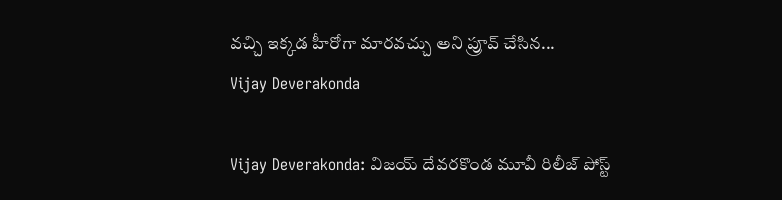వచ్చి ఇక్కడ హీరోగా మారవచ్చు అని ప్రూవ్ చేసిన...
Vijay Deverakonda

Vijay Deverakonda: విజయ్ దేవరకొండ మూవీ రిలీజ్ పోస్ట్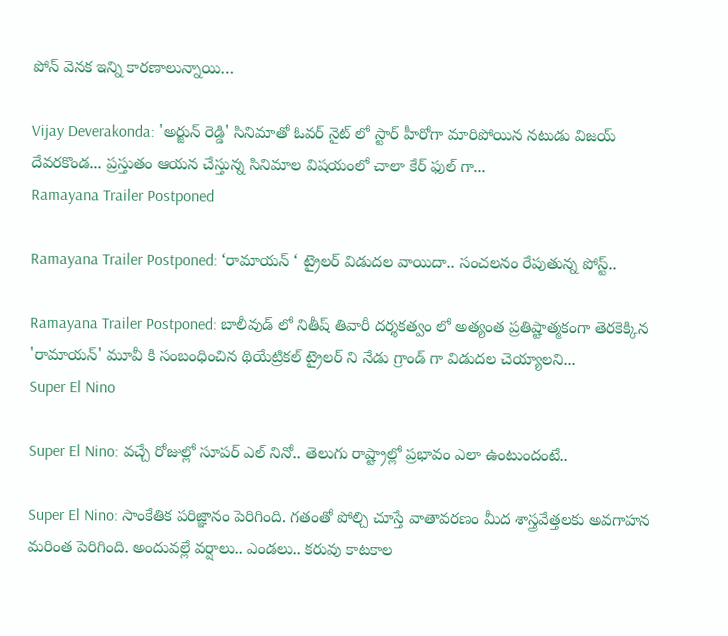పోన్ వెనక ఇన్ని కారణాలున్నాయి…

Vijay Deverakonda: 'అర్జున్ రెడ్డి' సినిమాతో ఓవర్ నైట్ లో స్టార్ హీరోగా మారిపోయిన నటుడు విజయ్ దేవరకొండ... ప్రస్తుతం ఆయన చేస్తున్న సినిమాల విషయంలో చాలా కేర్ ఫుల్ గా...
Ramayana Trailer Postponed

Ramayana Trailer Postponed: ‘రామాయన్ ‘ ట్రైలర్ విడుదల వాయిదా.. సంచలనం రేపుతున్న పోస్ట్..

Ramayana Trailer Postponed: బాలీవుడ్ లో నితీష్ తివారీ దర్శకత్వం లో అత్యంత ప్రతిష్టాత్మకంగా తెరకెక్కిన 'రామాయన్' మూవీ కి సంబంధించిన థియేట్రికల్ ట్రైలర్ ని నేడు గ్రాండ్ గా విడుదల చెయ్యాలని...
Super El Nino

Super El Nino: వచ్చే రోజుల్లో సూపర్ ఎల్ నినో.. తెలుగు రాష్ట్రాల్లో ప్రభావం ఎలా ఉంటుందంటే..

Super El Nino: సాంకేతిక పరిజ్ఞానం పెరిగింది. గతంతో పోల్చి చూస్తే వాతావరణం మీద శాస్త్రవేత్తలకు అవగాహన మరింత పెరిగింది. అందువల్లే వర్షాలు.. ఎండలు.. కరువు కాటకాల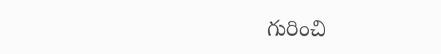గురించి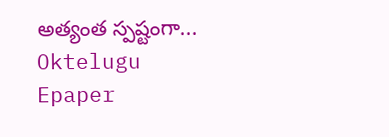అత్యంత స్పష్టంగా...
Oktelugu Epaper